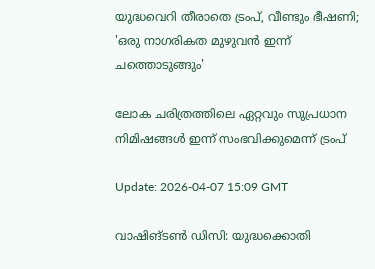യുദ്ധവെറി തീരാതെ ട്രംപ്, വീണ്ടും ഭീഷണി; 'ഒരു നാഗരികത മുഴുവന്‍ ഇന്ന് ചത്തൊടുങ്ങും'

ലോക ചരിത്രത്തിലെ ഏറ്റവും സുപ്രധാന നിമിഷങ്ങള്‍ ഇന്ന് സംഭവിക്കുമെന്ന് ട്രംപ്

Update: 2026-04-07 15:09 GMT

വാഷിങ്ടണ്‍ ഡിസി: യുദ്ധക്കൊതി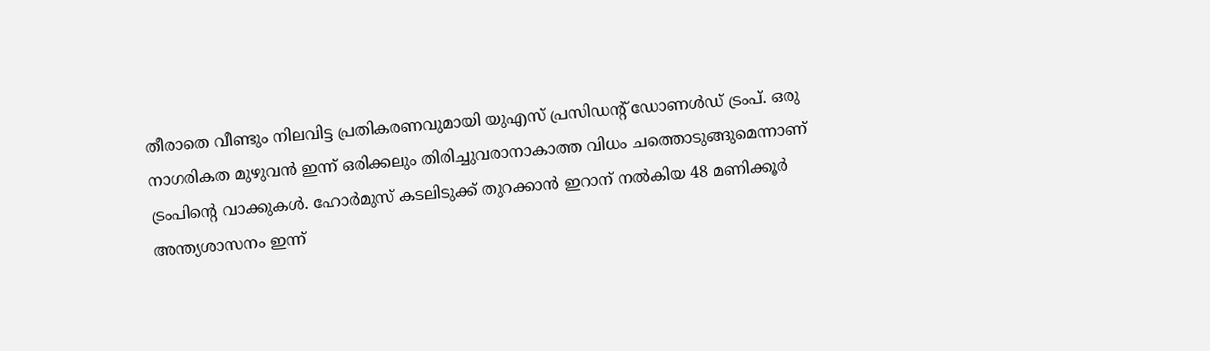തീരാതെ വീണ്ടും നിലവിട്ട പ്രതികരണവുമായി യുഎസ് പ്രസിഡന്റ് ഡോണള്‍ഡ് ട്രംപ്. ഒരു നാഗരികത മുഴുവന്‍ ഇന്ന് ഒരിക്കലും തിരിച്ചുവരാനാകാത്ത വിധം ചത്തൊടുങ്ങുമെന്നാണ് ട്രംപിന്റെ വാക്കുകള്‍. ഹോര്‍മുസ് കടലിടുക്ക് തുറക്കാന്‍ ഇറാന് നല്‍കിയ 48 മണിക്കൂര്‍ അന്ത്യശാസനം ഇന്ന്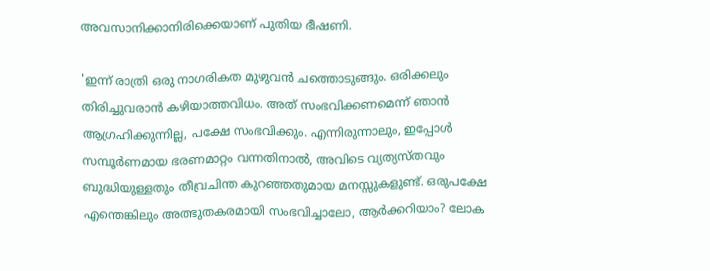അവസാനിക്കാനിരിക്കെയാണ് പുതിയ ഭീഷണി.

'ഇന്ന് രാത്രി ഒരു നാഗരികത മുഴുവന്‍ ചത്തൊടുങ്ങും. ഒരിക്കലും തിരിച്ചുവരാന്‍ കഴിയാത്തവിധം. അത് സംഭവിക്കണമെന്ന് ഞാന്‍ ആഗ്രഹിക്കുന്നില്ല, പക്ഷേ സംഭവിക്കും. എന്നിരുന്നാലും, ഇപ്പോള്‍ സമ്പൂര്‍ണമായ ഭരണമാറ്റം വന്നതിനാല്‍, അവിടെ വ്യത്യസ്തവും ബുദ്ധിയുള്ളതും തീവ്രചിന്ത കുറഞ്ഞതുമായ മനസ്സുകളുണ്ട്. ഒരുപക്ഷേ എന്തെങ്കിലും അത്ഭുതകരമായി സംഭവിച്ചാലോ, ആര്‍ക്കറിയാം? ലോക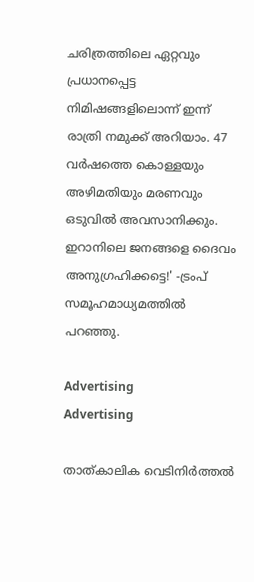ചരിത്രത്തിലെ ഏറ്റവും പ്രധാനപ്പെട്ട നിമിഷങ്ങളിലൊന്ന് ഇന്ന് രാത്രി നമുക്ക് അറിയാം. 47 വര്‍ഷത്തെ കൊള്ളയും അഴിമതിയും മരണവും ഒടുവില്‍ അവസാനിക്കും. ഇറാനിലെ ജനങ്ങളെ ദൈവം അനുഗ്രഹിക്കട്ടെ!' -ട്രംപ് സമൂഹമാധ്യമത്തില്‍ പറഞ്ഞു.

Advertising
Advertising

താത്കാലിക വെടിനിര്‍ത്തല്‍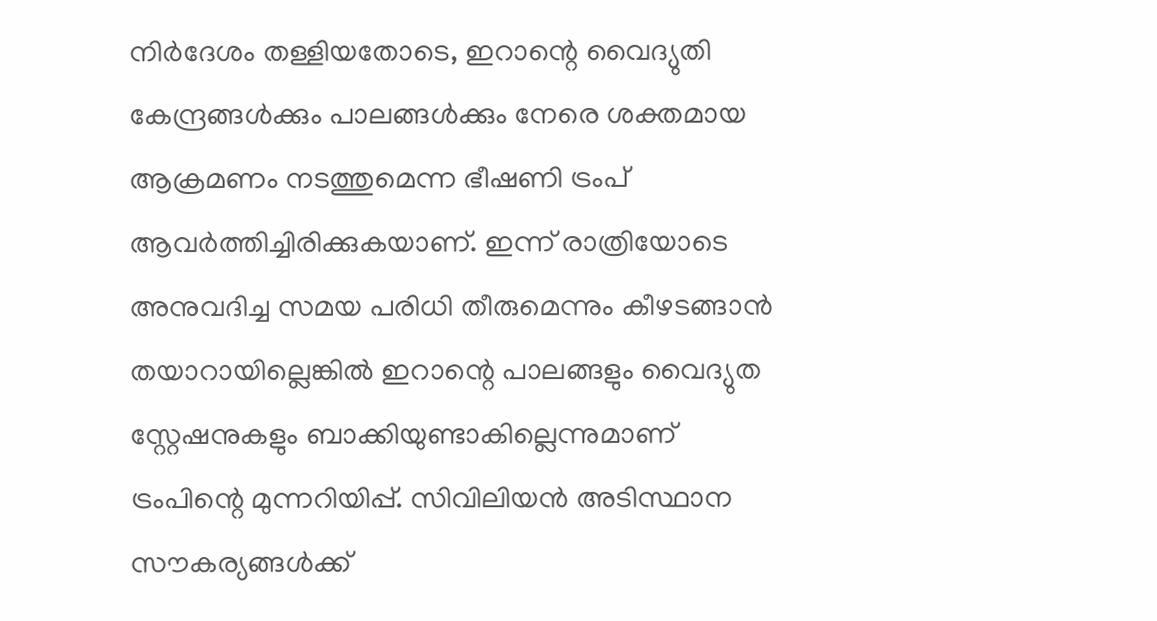നിര്‍ദേശം തള്ളിയതോടെ, ഇറാന്റെ വൈദ്യുതി കേന്ദ്രങ്ങള്‍ക്കും പാലങ്ങള്‍ക്കും നേരെ ശക്തമായ ആക്രമണം നടത്തുമെന്ന ഭീഷണി ട്രംപ് ആവര്‍ത്തിച്ചിരിക്കുകയാണ്. ഇന്ന് രാത്രിയോടെ അനുവദിച്ച സമയ പരിധി തീരുമെന്നും കീഴടങ്ങാന്‍ തയാറായില്ലെങ്കില്‍ ഇറാന്റെ പാലങ്ങളും വൈദ്യുത സ്റ്റേഷനുകളും ബാക്കിയുണ്ടാകില്ലെന്നുമാണ് ട്രംപിന്റെ മുന്നറിയിപ്പ്. സിവിലിയന്‍ അടിസ്ഥാന സൗകര്യങ്ങള്‍ക്ക്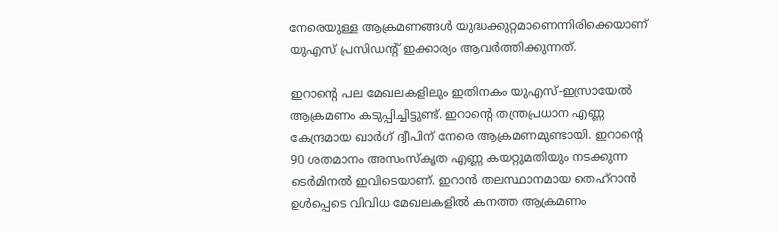നേരെയുള്ള ആക്രമണങ്ങള്‍ യുദ്ധക്കുറ്റമാണെന്നിരിക്കെയാണ് യുഎസ് പ്രസിഡന്റ് ഇക്കാര്യം ആവര്‍ത്തിക്കുന്നത്.

ഇറാന്റെ പല മേഖലകളിലും ഇതിനകം യുഎസ്-ഇസ്രായേല്‍ ആക്രമണം കടുപ്പിച്ചിട്ടുണ്ട്. ഇറാന്റെ തന്ത്രപ്രധാന എണ്ണ കേന്ദ്രമായ ഖാര്‍ഗ് ദ്വീപിന് നേരെ ആക്രമണമുണ്ടായി. ഇറാന്റെ 90 ശതമാനം അസംസ്‌കൃത എണ്ണ കയറ്റുമതിയും നടക്കുന്ന ടെര്‍മിനല്‍ ഇവിടെയാണ്. ഇറാന്‍ തലസ്ഥാനമായ തെഹ്‌റാന്‍ ഉള്‍പ്പെടെ വിവിധ മേഖലകളില്‍ കനത്ത ആക്രമണം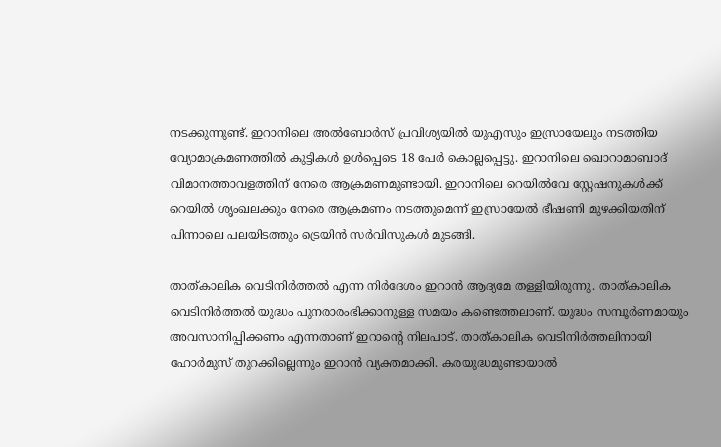നടക്കുന്നുണ്ട്. ഇറാനിലെ അല്‍ബോര്‍സ് പ്രവിശ്യയില്‍ യുഎസും ഇസ്രായേലും നടത്തിയ വ്യോമാക്രമണത്തില്‍ കുട്ടികള്‍ ഉള്‍പ്പെടെ 18 പേര്‍ കൊല്ലപ്പെട്ടു. ഇറാനിലെ ഖൊറാമാബാദ് വിമാനത്താവളത്തിന് നേരെ ആക്രമണമുണ്ടായി. ഇറാനിലെ റെയില്‍വേ സ്റ്റേഷനുകള്‍ക്ക് റെയില്‍ ശൃംഖലക്കും നേരെ ആക്രമണം നടത്തുമെന്ന് ഇസ്രായേല്‍ ഭീഷണി മുഴക്കിയതിന് പിന്നാലെ പലയിടത്തും ട്രെയിന്‍ സര്‍വിസുകള്‍ മുടങ്ങി.

താത്കാലിക വെടിനിര്‍ത്തല്‍ എന്ന നിര്‍ദേശം ഇറാന്‍ ആദ്യമേ തള്ളിയിരുന്നു. താത്കാലിക വെടിനിര്‍ത്തല്‍ യുദ്ധം പുനരാരംഭിക്കാനുള്ള സമയം കണ്ടെത്തലാണ്. യുദ്ധം സമ്പൂര്‍ണമായും അവസാനിപ്പിക്കണം എന്നതാണ് ഇറാന്റെ നിലപാട്. താത്കാലിക വെടിനിര്‍ത്തലിനായി ഹോര്‍മുസ് തുറക്കില്ലെന്നും ഇറാന്‍ വ്യക്തമാക്കി. കരയുദ്ധമുണ്ടായാല്‍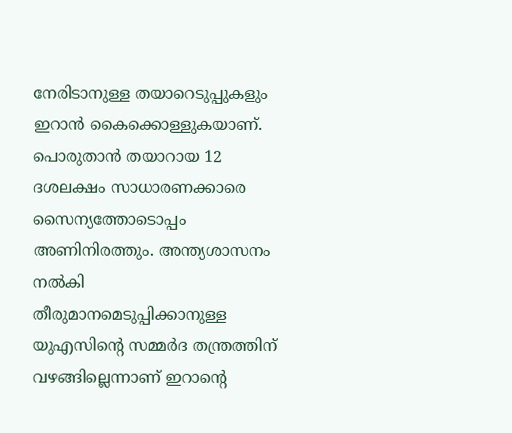നേരിടാനുള്ള തയാറെടുപ്പുകളും ഇറാന്‍ കൈക്കൊള്ളുകയാണ്. പൊരുതാന്‍ തയാറായ 12 ദശലക്ഷം സാധാരണക്കാരെ സൈന്യത്തോടൊപ്പം അണിനിരത്തും. അന്ത്യശാസനം നല്‍കി തീരുമാനമെടുപ്പിക്കാനുള്ള യുഎസിന്റെ സമ്മര്‍ദ തന്ത്രത്തിന് വഴങ്ങില്ലെന്നാണ് ഇറാന്റെ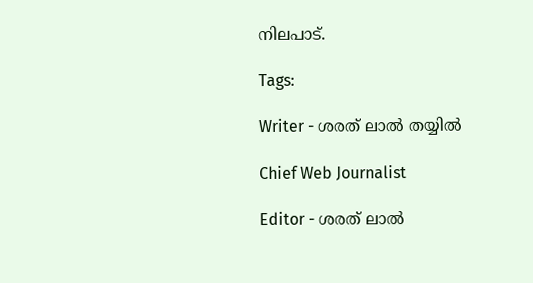നിലപാട്.

Tags:

Writer - ശരത് ലാൽ തയ്യിൽ

Chief Web Journalist

Editor - ശരത് ലാൽ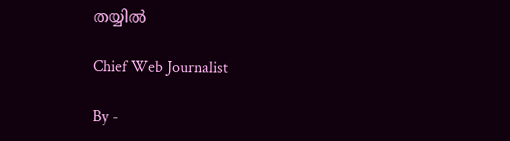തയ്യിൽ

Chief Web Journalist

By -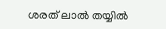ശരത് ലാൽ തയ്യിൽ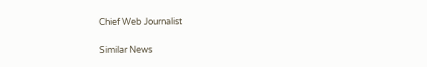Chief Web Journalist

Similar News